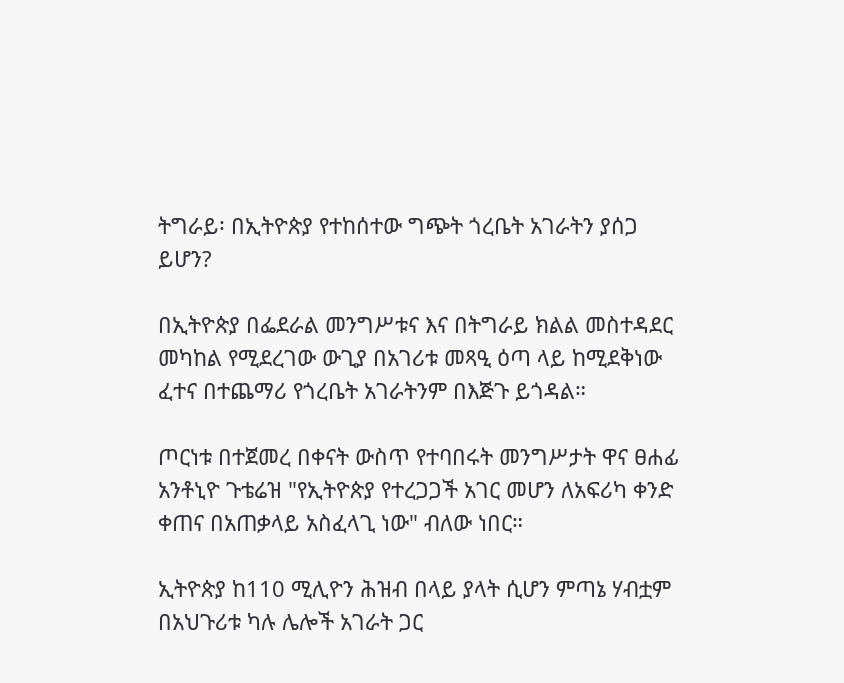ትግራይ፡ በኢትዮጵያ የተከሰተው ግጭት ጎረቤት አገራትን ያሰጋ ይሆን?

በኢትዮጵያ በፌደራል መንግሥቱና እና በትግራይ ክልል መስተዳደር መካከል የሚደረገው ውጊያ በአገሪቱ መጻዒ ዕጣ ላይ ከሚደቅነው ፈተና በተጨማሪ የጎረቤት አገራትንም በእጅጉ ይጎዳል።

ጦርነቱ በተጀመረ በቀናት ውስጥ የተባበሩት መንግሥታት ዋና ፀሐፊ አንቶኒዮ ጉቴሬዝ "የኢትዮጵያ የተረጋጋች አገር መሆን ለአፍሪካ ቀንድ ቀጠና በአጠቃላይ አስፈላጊ ነው" ብለው ነበር።

ኢትዮጵያ ከ110 ሚሊዮን ሕዝብ በላይ ያላት ሲሆን ምጣኔ ሃብቷም በአህጉሪቱ ካሉ ሌሎች አገራት ጋር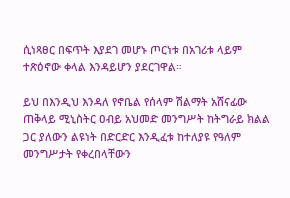ሲነጻፀር በፍጥት እያደገ መሆኑ ጦርነቱ በአገሪቱ ላይም ተጽዕኖው ቀላል እንዳይሆን ያደርገዋል።

ይህ በእንዲህ እንዳለ የኖቤል የሰላም ሽልማት አሸናፊው ጠቅላይ ሚኒስትር ዐብይ አህመድ መንግሥት ከትግራይ ክልል ጋር ያለውን ልዩነት በድርድር እንዲፈቱ ከተለያዩ የዓለም መንግሥታት የቀረበላቸውን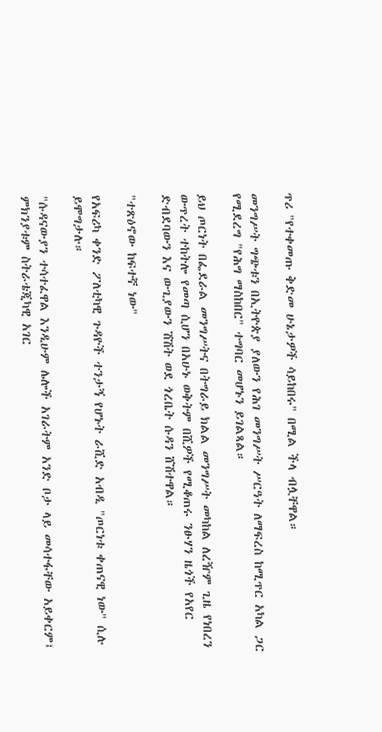ጥሪ "የተቀመጡ ቅድመ ሁኔታዎች ሳይከበሩ" በሚል ችላ ብሏቸዋል።

መንግሥት ግጭቱን በኢትዮጵያ ያለውን የሕገ መንግሥት ሥርዓት ለማፍረስ ከሚጥር አካል ጋር የሚደረግ "የሕግ ማስከበር" ተግባር መሆኑን ይገልጻል።

ይህ ጦርነት በፌደራል መንግሥትና በትግራይ ክልል መንግሥት መካከል ለረዥም ጊዜ የነበረን ውጥረት ተከትሎ የመጣ ሲሆን በአሁኑ ወቅትም በሺዎች የሚቆጠሩ ንፁሃን ዜጎች የአየር ድብደባውን እና ውጊያውን ሽሽት ወደ ጎረቤት ሱዳን ሸሽተዋል።

"ተጽዕኖው ከፍተኛ ነው"

የአፍሪካ ቀንድ ፖለቲካዊ ጉዳዮች ተንታኝ የሆኑት ራሺድ አብዲ "ጦርነቱ ቀጠናዊ ነው" ሲሉ ይሞግታሉ።

"ሱዳናውያን ተሳተፈዋል እንዲሁም ሌሎች አገራትም አንድ ቦታ ላይ መሳተፋቸው አይቀርም፤ ምክንያቱም ስትራቴጂካዊ አገር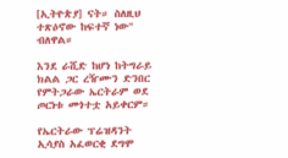[ኢትዮጵያ] ናት። ስለዚህ ተጽዕኖው ከፍተኛ ነው" ብለዋል።

እንደ ራሺድ ከሆነ ከትግራይ ክልል ጋር ረዥሙን ድንበር የምትጋራው ኤርትራም ወደ ጦርነቱ መጎተቷ አይቀርም።

የኤርትራው ፕሬዝዳንት ኢሳያስ አፈወርቂ ደግሞ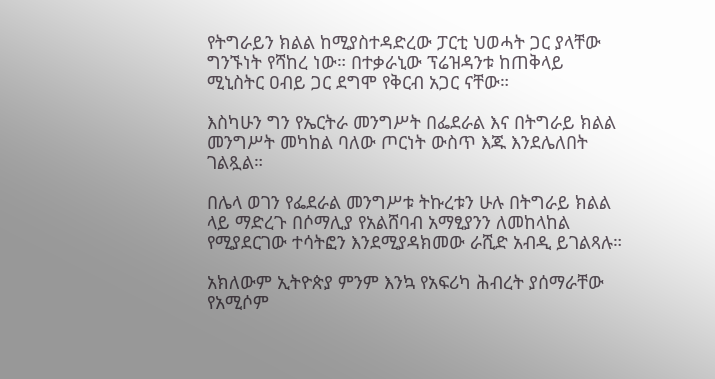የትግራይን ክልል ከሚያስተዳድረው ፓርቲ ህወሓት ጋር ያላቸው ግንኙነት የሻከረ ነው። በተቃራኒው ፕሬዝዳንቱ ከጠቅላይ ሚኒስትር ዐብይ ጋር ደግሞ የቅርብ አጋር ናቸው።

እስካሁን ግን የኤርትራ መንግሥት በፌደራል እና በትግራይ ክልል መንግሥት መካከል ባለው ጦርነት ውስጥ እጁ እንደሌለበት ገልጿል።

በሌላ ወገን የፌደራል መንግሥቱ ትኩረቱን ሁሉ በትግራይ ክልል ላይ ማድረጉ በሶማሊያ የአልሸባብ አማፂያንን ለመከላከል የሚያደርገው ተሳትፎን እንደሚያዳክመው ራሺድ አብዲ ይገልጻሉ።

አክለውም ኢትዮጵያ ምንም እንኳ የአፍሪካ ሕብረት ያሰማራቸው የአሚሶም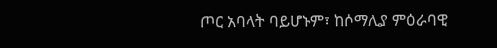ጦር አባላት ባይሆኑም፣ ከሶማሊያ ምዕራባዊ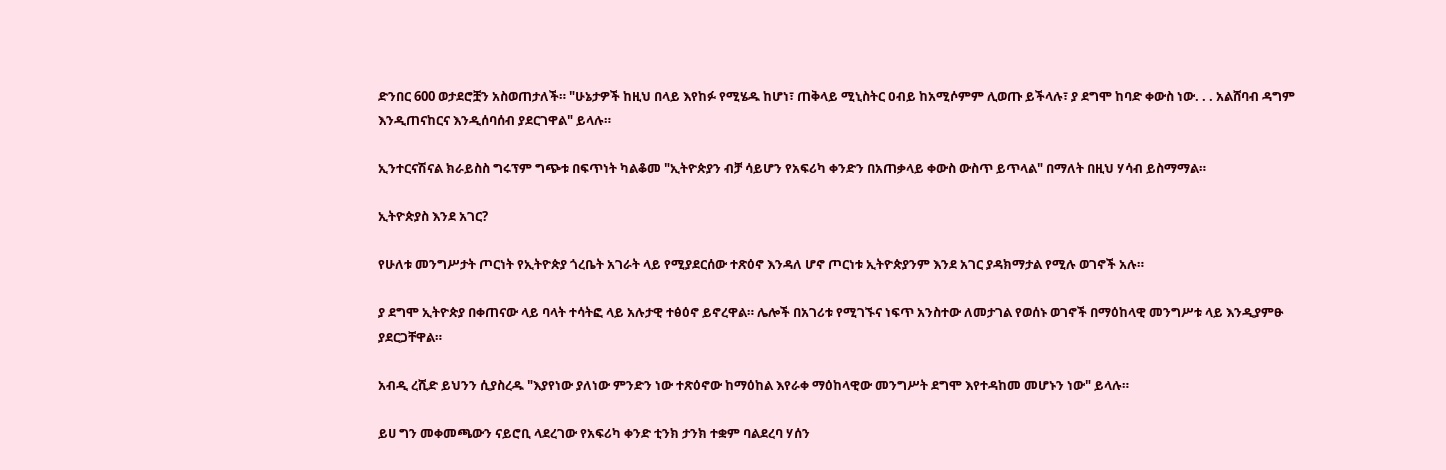ድንበር 600 ወታደሮቿን አስወጠታለች። "ሁኔታዎች ከዚህ በላይ እየከፉ የሚሄዱ ከሆነ፣ ጠቅላይ ሚኒስትር ዐብይ ከአሚሶምም ሊወጡ ይችላሉ፣ ያ ደግሞ ከባድ ቀውስ ነው. . . አልሸባብ ዳግም እንዲጠናከርና እንዲሰባሰብ ያደርገዋል" ይላሉ።

ኢንተርናሽናል ክራይስስ ግሩፕም ግጭቱ በፍጥነት ካልቆመ "ኢትዮጵያን ብቻ ሳይሆን የአፍሪካ ቀንድን በአጠቃላይ ቀውስ ውስጥ ይጥላል" በማለት በዚህ ሃሳብ ይስማማል።

ኢትዮጵያስ እንደ አገር?

የሁለቱ መንግሥታት ጦርነት የኢትዮጵያ ጎረቤት አገራት ላይ የሚያደርሰው ተጽዕኖ እንዳለ ሆኖ ጦርነቱ ኢትዮጵያንም እንደ አገር ያዳክማታል የሚሉ ወገኖች አሉ።

ያ ደግሞ ኢትዮጵያ በቀጠናው ላይ ባላት ተሳትፎ ላይ አሉታዊ ተፅዕኖ ይኖረዋል። ሌሎች በአገሪቱ የሚገኙና ነፍጥ አንስተው ለመታገል የወሰኑ ወገኖች በማዕከላዊ መንግሥቱ ላይ እንዲያምፁ ያደርጋቸዋል።

አብዲ ረሺድ ይህንን ሲያስረዱ "እያየነው ያለነው ምንድን ነው ተጽዕኖው ከማዕከል እየራቀ ማዕከላዊው መንግሥት ደግሞ እየተዳከመ መሆኑን ነው" ይላሉ።

ይሀ ግን መቀመጫውን ናይሮቢ ላደረገው የአፍሪካ ቀንድ ቲንክ ታንክ ተቋም ባልደረባ ሃሰን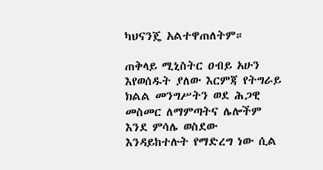ካህናንጄ አልተዋጠለትም።

ጠቅላይ ሚኒስትር ዐብይ አሁን እየወሰዱት ያለው እርምጃ የትግራይ ክልል መንግሥትን ወደ ሕጋዊ መስመር ለማምጣትና ሌሎችም እንደ ምሳሌ ወስደው እንዳይከተሉት የማድረግ ነው ሲል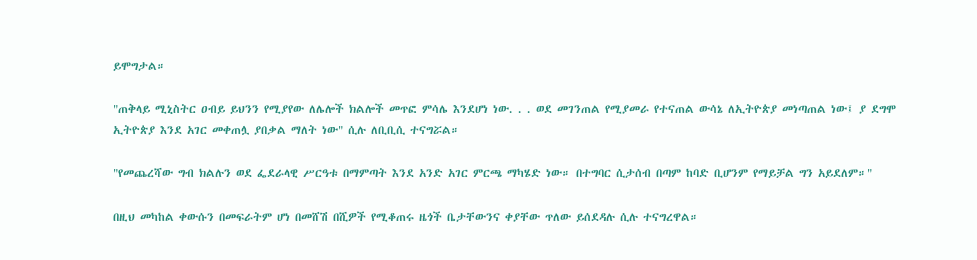ይሞግታል።

"ጠቅላይ ሚኒስትር ዐብይ ይህንን የሚያየው ለሌሎች ክልሎች መጥፎ ምሳሌ እንደሆነ ነው. . . ወደ መገንጠል የሚያመራ የተናጠል ውሳኔ ለኢትዮጵያ መነጣጠል ነው፤ ያ ደግሞ ኢትዮጵያ እንደ አገር መቀጠሏ ያበቃል ማለት ነው" ሲሉ ለቢቢሲ ተናግሯል።

"የመጨረሻው ግብ ክልሉን ወደ ፌደራላዊ ሥርዓቱ በማምጣት እንደ አንድ አገር ምርጫ ማካሄድ ነው። በተግባር ሲታሰብ በጣም ከባድ ቢሆንም የማይቻል ግን አይደለም።"

በዚህ መካከል ቀውሱን በመፍራትም ሆነ በመሸሽ በሺዎች የሚቆጠሩ ዜጎች ቤታቸውንና ቀያቸው ጥለው ይሰደዳሉ ሲሉ ተናግረዋል።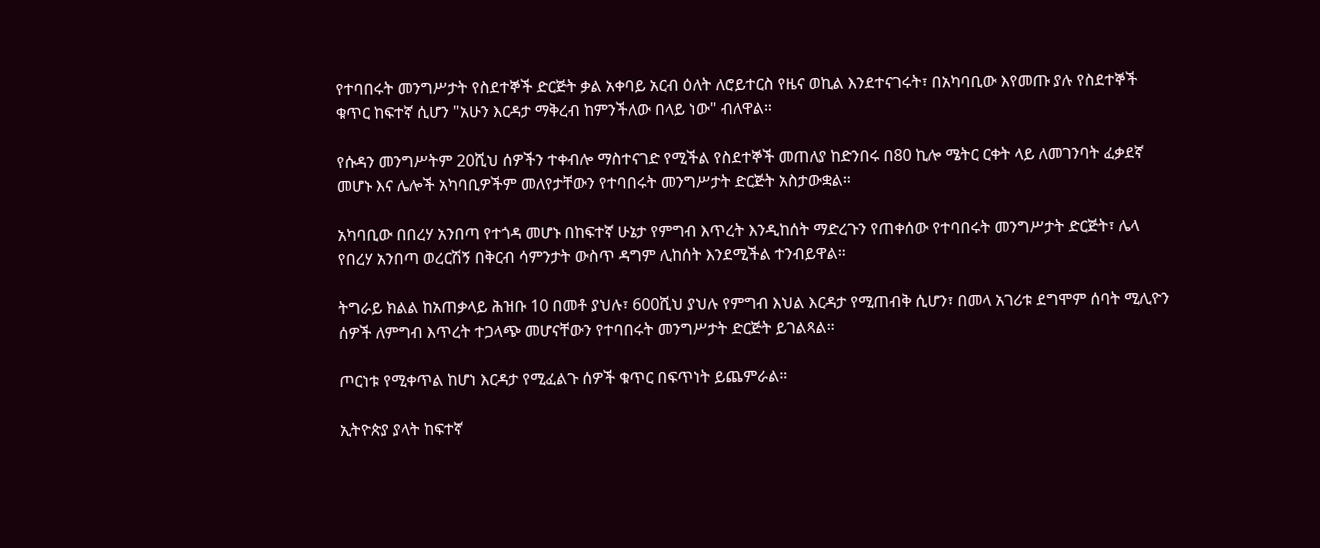የተባበሩት መንግሥታት የስደተኞች ድርጅት ቃል አቀባይ አርብ ዕለት ለሮይተርስ የዜና ወኪል እንደተናገሩት፣ በአካባቢው እየመጡ ያሉ የስደተኞች ቁጥር ከፍተኛ ሲሆን "አሁን እርዳታ ማቅረብ ከምንችለው በላይ ነው" ብለዋል።

የሱዳን መንግሥትም 20ሺህ ሰዎችን ተቀብሎ ማስተናገድ የሚችል የስደተኞች መጠለያ ከድንበሩ በ80 ኪሎ ሜትር ርቀት ላይ ለመገንባት ፈቃደኛ መሆኑ እና ሌሎች አካባቢዎችም መለየታቸውን የተባበሩት መንግሥታት ድርጅት አስታውቋል።

አካባቢው በበረሃ አንበጣ የተጎዳ መሆኑ በከፍተኛ ሁኔታ የምግብ እጥረት እንዲከሰት ማድረጉን የጠቀሰው የተባበሩት መንግሥታት ድርጅት፣ ሌላ የበረሃ አንበጣ ወረርሽኝ በቅርብ ሳምንታት ውስጥ ዳግም ሊከሰት እንደሚችል ተንብይዋል።

ትግራይ ክልል ከአጠቃላይ ሕዝቡ 10 በመቶ ያህሉ፣ 600ሺህ ያህሉ የምግብ እህል እርዳታ የሚጠብቅ ሲሆን፣ በመላ አገሪቱ ደግሞም ሰባት ሚሊዮን ሰዎች ለምግብ እጥረት ተጋላጭ መሆናቸውን የተባበሩት መንግሥታት ድርጅት ይገልጻል።

ጦርነቱ የሚቀጥል ከሆነ እርዳታ የሚፈልጉ ሰዎች ቁጥር በፍጥነት ይጨምራል።

ኢትዮጵያ ያላት ከፍተኛ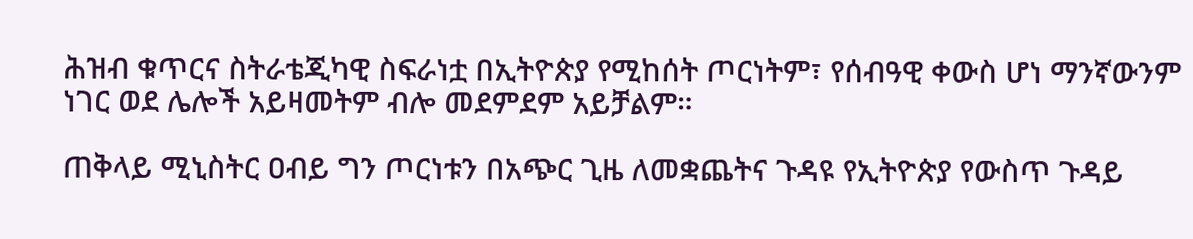ሕዝብ ቁጥርና ስትራቴጂካዊ ስፍራነቷ በኢትዮጵያ የሚከሰት ጦርነትም፣ የሰብዓዊ ቀውስ ሆነ ማንኛውንም ነገር ወደ ሌሎች አይዛመትም ብሎ መደምደም አይቻልም።

ጠቅላይ ሚኒስትር ዐብይ ግን ጦርነቱን በአጭር ጊዜ ለመቋጨትና ጉዳዩ የኢትዮጵያ የውስጥ ጉዳይ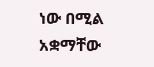ነው በሚል አቋማቸው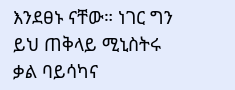እንደፀኑ ናቸው። ነገር ግን ይህ ጠቅላይ ሚኒስትሩ ቃል ባይሳካና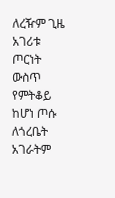ለረዥም ጊዜ አገሪቱ ጦርነት ውስጥ የምትቆይ ከሆነ ጦሱ ለጎረቤት አገራትም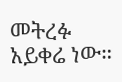መትረፉ አይቀሬ ነው።